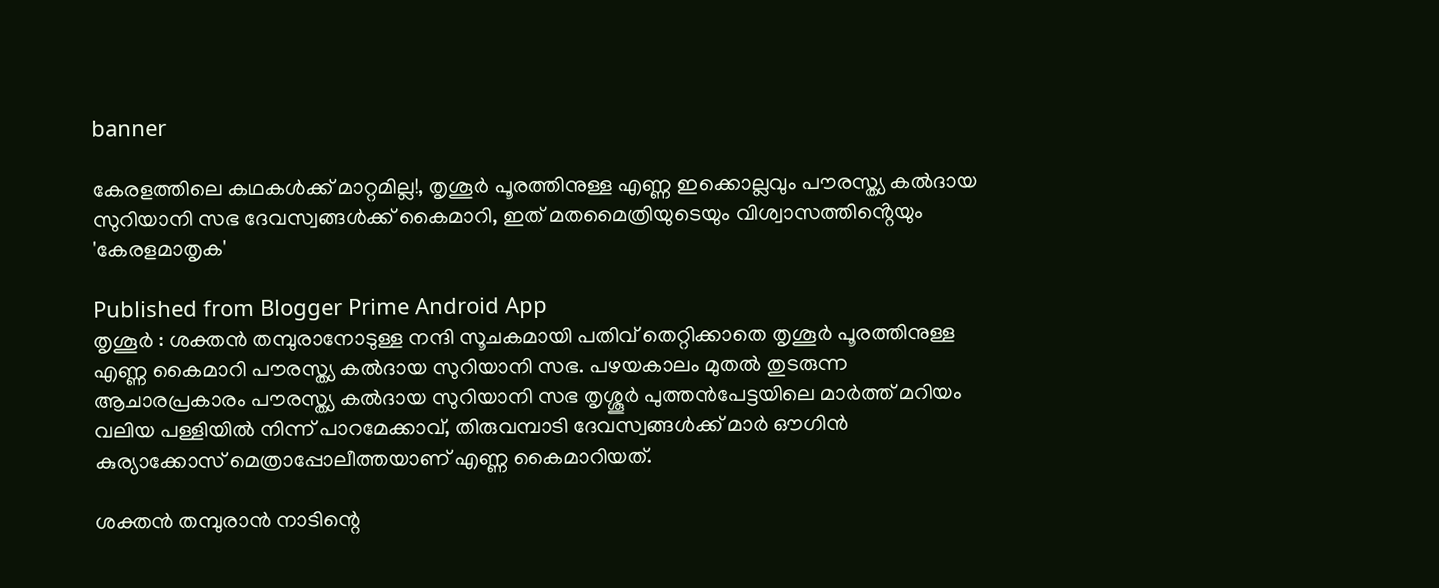banner

കേരളത്തിലെ കഥകൾക്ക് മാറ്റമില്ല!, തൃശൂര്‍ പൂരത്തിനുള്ള എണ്ണ ഇക്കൊല്ലവും പൗരസ്ത്യ കല്‍ദായ സുറിയാനി സഭ ദേവസ്വങ്ങൾക്ക് കൈമാറി, ഇത് മതമൈത്രിയുടെയും വിശ്വാസത്തിൻ്റെയും 'കേരളമാതൃക'

Published from Blogger Prime Android App
തൃശൂര്‍ : ശക്തന്‍ തമ്പുരാനോടുള്ള നന്ദി സൂചകമായി പതിവ് തെറ്റിക്കാതെ തൃശൂര്‍ പൂരത്തിനുള്ള എണ്ണ കൈമാറി പൗരസ്ത്യ കല്‍ദായ സുറിയാനി സഭ. പഴയകാലം മുതല്‍ തുടരുന്ന ആചാരപ്രകാരം പൗരസ്ത്യ കല്‍ദായ സുറിയാനി സഭ തൃശ്ശൂര്‍ പുത്തന്‍പേട്ടയിലെ മാര്‍ത്ത് മറിയം വലിയ പള്ളിയില്‍ നിന്ന് പാറമേക്കാവ്, തിരുവമ്പാടി ദേവസ്വങ്ങള്‍ക്ക് മാര്‍ ഔഗിന്‍ കുര്യാക്കോസ് മെത്രാപ്പോലീത്തയാണ് എണ്ണ കൈമാറിയത്.

ശക്തന്‍ തമ്പുരാന്‍ നാടിന്റെ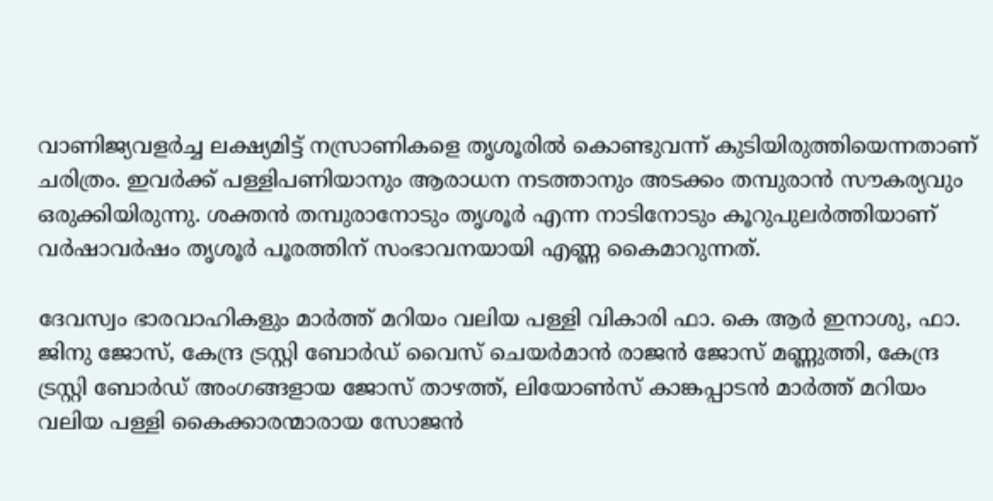വാണിജ്യവളര്‍ച്ച ലക്ഷ്യമിട്ട് നസ്രാണികളെ തൃശൂരില്‍ കൊണ്ടുവന്ന് കുടിയിരുത്തിയെന്നതാണ് ചരിത്രം. ഇവര്‍ക്ക് പള്ളിപണിയാനും ആരാധന നടത്താനും അടക്കം തമ്പുരാന്‍ സൗകര്യവും ഒരുക്കിയിരുന്നു. ശക്തന്‍ തമ്പുരാനോടും തൃശൂര്‍ എന്ന നാടിനോടും കൂറുപുലര്‍ത്തിയാണ് വര്‍ഷാവര്‍ഷം തൃശൂര്‍ പൂരത്തിന് സംഭാവനയായി എണ്ണ കൈമാറുന്നത്.

ദേവസ്വം ഭാരവാഹികളും മാര്‍ത്ത് മറിയം വലിയ പള്ളി വികാരി ഫാ. കെ ആര്‍ ഇനാശു, ഫാ. ജിനു ജോസ്, കേന്ദ്ര ട്രസ്റ്റി ബോര്‍ഡ് വൈസ് ചെയര്‍മാന്‍ രാജന്‍ ജോസ് മണ്ണുത്തി, കേന്ദ്ര ട്രസ്റ്റി ബോര്‍ഡ് അംഗങ്ങളായ ജോസ് താഴത്ത്, ലിയോണ്‍സ് കാങ്കപ്പാടന്‍ മാര്‍ത്ത് മറിയം വലിയ പള്ളി കൈക്കാരന്മാരായ സോജന്‍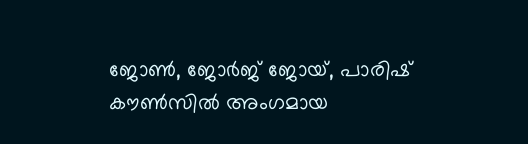ജോണ്‍, ജോര്‍ജ് ജോയ്, പാരിഷ് കൗണ്‍സില്‍ അംഗമായ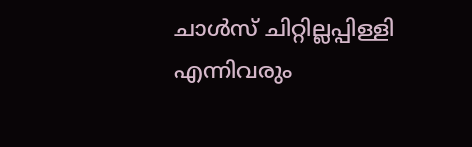ചാള്‍സ് ചിറ്റില്ലപ്പിള്ളി എന്നിവരും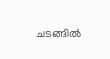ചടങ്ങില്‍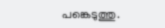പങ്കെടുത്തു.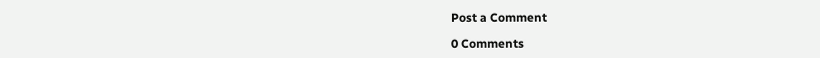Post a Comment

0 Comments